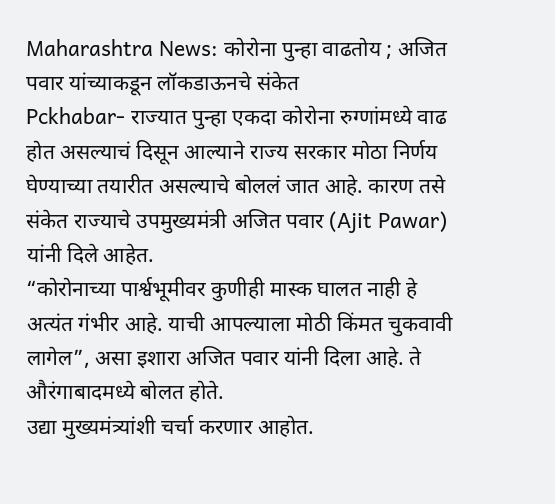Maharashtra News: कोरोना पुन्हा वाढतोय ; अजित पवार यांच्याकडून लॉकडाऊनचे संकेत
Pckhabar- राज्यात पुन्हा एकदा कोरोना रुग्णांमध्ये वाढ होत असल्याचं दिसून आल्याने राज्य सरकार मोठा निर्णय घेण्याच्या तयारीत असल्याचे बोललं जात आहे. कारण तसे संकेत राज्याचे उपमुख्यमंत्री अजित पवार (Ajit Pawar) यांनी दिले आहेत.
“कोरोनाच्या पार्श्वभूमीवर कुणीही मास्क घालत नाही हे अत्यंत गंभीर आहे. याची आपल्याला मोठी किंमत चुकवावी लागेल”, असा इशारा अजित पवार यांनी दिला आहे. ते औरंगाबादमध्ये बोलत होते.
उद्या मुख्यमंत्र्यांशी चर्चा करणार आहोत.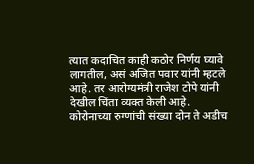त्यात कदाचित काही कठोर निर्णय घ्यावे लागतील, असं अजित पवार यांनी म्हटले आहे. तर आरोग्यमंत्री राजेश टोपे यांनी देखील चिंता व्यक्त केली आहे.
कोरोनाच्या रुग्णांची संख्या दोन ते अडीच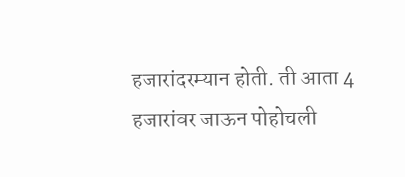हजारांदरम्यान होती. ती आता 4 हजारांवर जाऊन पोहोचली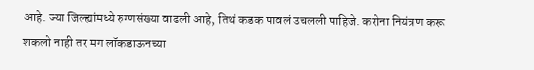आहे. ज्या जिल्ह्यांमध्ये रुग्णसंख्या वाढली आहे, तिथं कडक पावलं उचलली पाहिजे. करोना नियंत्रण करू शकलो नाही तर मग लॉकडाऊनच्या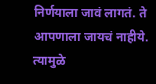निर्णयाला जावं लागतं. ते आपणाला जायचं नाहीये. त्यामुळे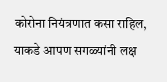कोरोना नियंत्रणात कसा राहिल, याकडे आपण सगळ्यांनी लक्ष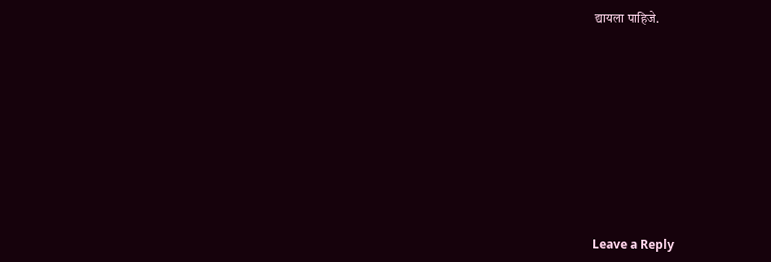द्यायला पाहिजे.










Leave a Reply